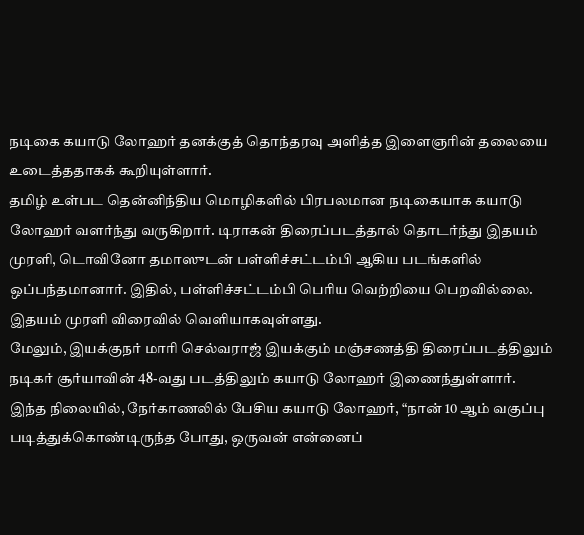நடிகை கயாடு லோஹர் தனக்குத் தொந்தரவு அளித்த இளைஞரின் தலையை உடைத்ததாகக் கூறியுள்ளார்.
தமிழ் உள்பட தென்னிந்திய மொழிகளில் பிரபலமான நடிகையாக கயாடு லோஹர் வளர்ந்து வருகிறார். டிராகன் திரைப்படத்தால் தொடர்ந்து இதயம் முரளி, டொவினோ தமாஸுடன் பள்ளிச்சட்டம்பி ஆகிய படங்களில் ஒப்பந்தமானார். இதில், பள்ளிச்சட்டம்பி பெரிய வெற்றியை பெறவில்லை. இதயம் முரளி விரைவில் வெளியாகவுள்ளது.
மேலும், இயக்குநர் மாரி செல்வராஜ் இயக்கும் மஞ்சணத்தி திரைப்படத்திலும் நடிகர் சூர்யாவின் 48-வது படத்திலும் கயாடு லோஹர் இணைந்துள்ளார்.
இந்த நிலையில், நேர்காணலில் பேசிய கயாடு லோஹர், “நான் 10 ஆம் வகுப்பு படித்துக்கொண்டிருந்த போது, ஒருவன் என்னைப்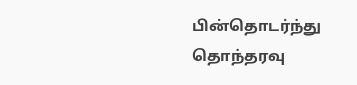பின்தொடர்ந்து தொந்தரவு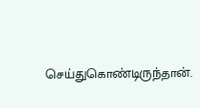செய்துகொண்டிருந்தான்.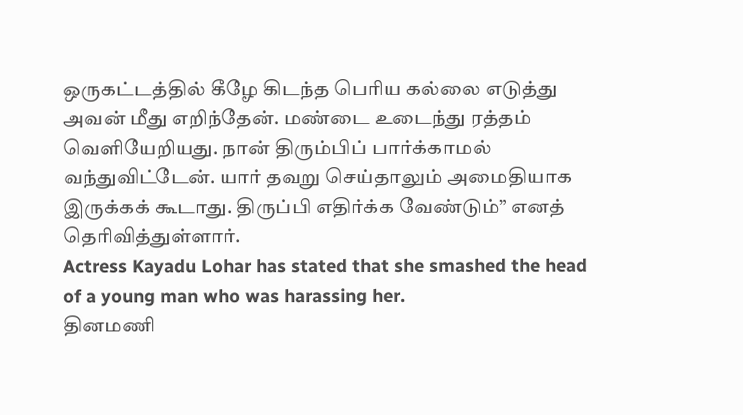ஒருகட்டத்தில் கீழே கிடந்த பெரிய கல்லை எடுத்து அவன் மீது எறிந்தேன். மண்டை உடைந்து ரத்தம் வெளியேறியது. நான் திரும்பிப் பார்க்காமல் வந்துவிட்டேன். யார் தவறு செய்தாலும் அமைதியாக இருக்கக் கூடாது. திருப்பி எதிர்க்க வேண்டும்” எனத் தெரிவித்துள்ளார்.
Actress Kayadu Lohar has stated that she smashed the head of a young man who was harassing her.
தினமணி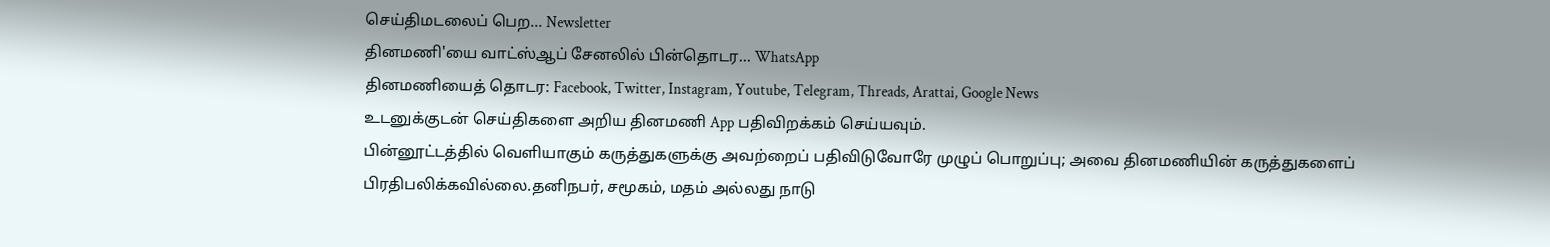செய்திமடலைப் பெற... Newsletter
தினமணி'யை வாட்ஸ்ஆப் சேனலில் பின்தொடர... WhatsApp
தினமணியைத் தொடர: Facebook, Twitter, Instagram, Youtube, Telegram, Threads, Arattai, Google News
உடனுக்குடன் செய்திகளை அறிய தினமணி App பதிவிறக்கம் செய்யவும்.
பின்னூட்டத்தில் வெளியாகும் கருத்துகளுக்கு அவற்றைப் பதிவிடுவோரே முழுப் பொறுப்பு; அவை தினமணியின் கருத்துகளைப் பிரதிபலிக்கவில்லை.தனிநபர், சமூகம், மதம் அல்லது நாடு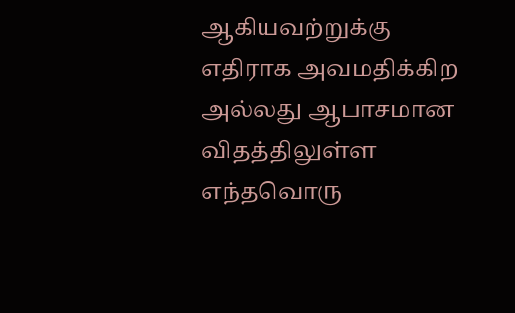ஆகியவற்றுக்கு எதிராக அவமதிக்கிற அல்லது ஆபாசமான விதத்திலுள்ள எந்தவொரு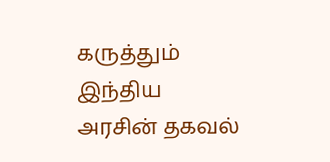கருத்தும் இந்திய அரசின் தகவல்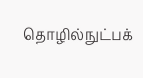தொழில்நுட்பக்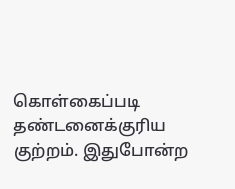கொள்கைப்படி தண்டனைக்குரிய குற்றம். இதுபோன்ற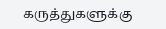கருத்துகளுக்கு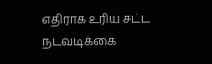எதிராக உரிய சட்ட நடவடிக்கை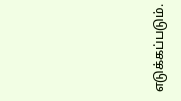எடுக்கப்படும்.